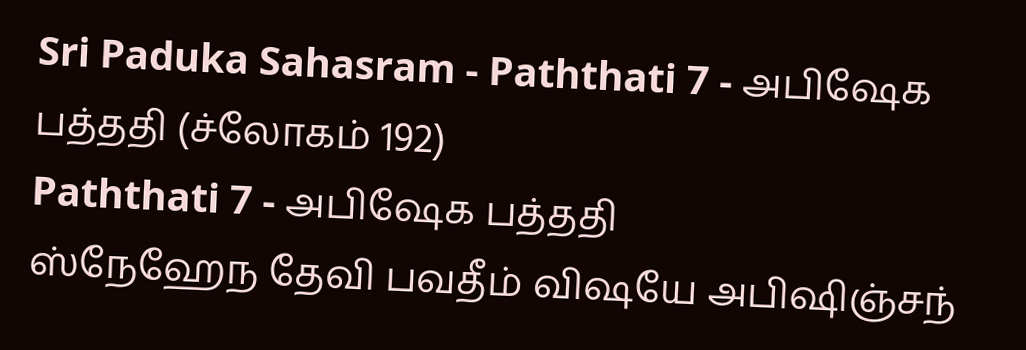Sri Paduka Sahasram - Paththati 7 - அபிஷேக பத்ததி (ச்லோகம் 192)
Paththati 7 - அபிஷேக பத்ததி
ஸ்நேஹேந தேவி பவதீம் விஷயே அபிஷிஞ்சந்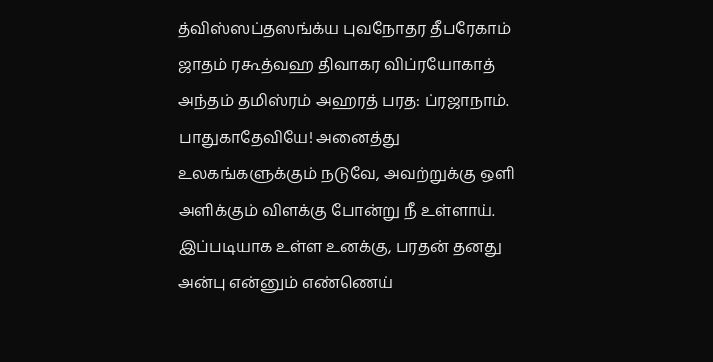த்விஸ்ஸப்தஸங்க்ய புவநோதர தீபரேகாம் ஜாதம் ரகூத்வஹ திவாகர விப்ரயோகாத் அந்தம் தமிஸ்ரம் அஹரத் பரத: ப்ரஜாநாம்.
பாதுகாதேவியே! அனைத்து உலகங்களுக்கும் நடுவே, அவற்றுக்கு ஒளி அளிக்கும் விளக்கு போன்று நீ உள்ளாய். இப்படியாக உள்ள உனக்கு, பரதன் தனது அன்பு என்னும் எண்ணெய்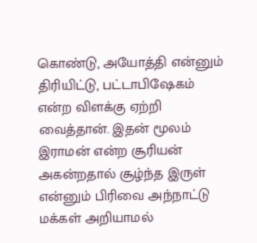கொண்டு, அயோத்தி என்னும் திரியிட்டு, பட்டாபிஷேகம் என்ற விளக்கு ஏற்றி வைத்தான். இதன் மூலம் இராமன் என்ற சூரியன் அகன்றதால் சூழ்ந்த இருள் என்னும் பிரிவை அந்நாட்டு மக்கள் அறியாமல்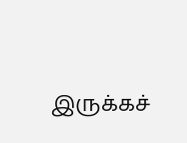இருக்கச்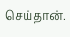செய்தான்.